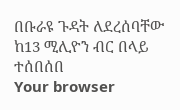በቡራዩ ጉዳት ለደረሰባቸው ከ13 ሚሊዮን ብር በላይ ተሰበሰበ
Your browser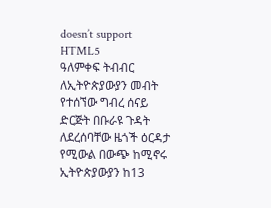doesn’t support HTML5
ዓለምቀፍ ትብብር ለኢትዮጵያውያን መብት የተሰኘው ግብረ ሰናይ ድርጅት በቡራዩ ጉዳት ለደረሰባቸው ዜጎች ዕርዳታ የሚውል በውጭ ከሚኖሩ ኢትዮጵያውያን ከ13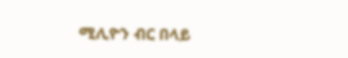ሚሊዮን ብር በላይ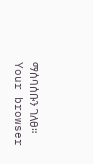ማሰባሰቡን ገለፀ።
Your browser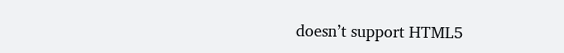doesn’t support HTML5